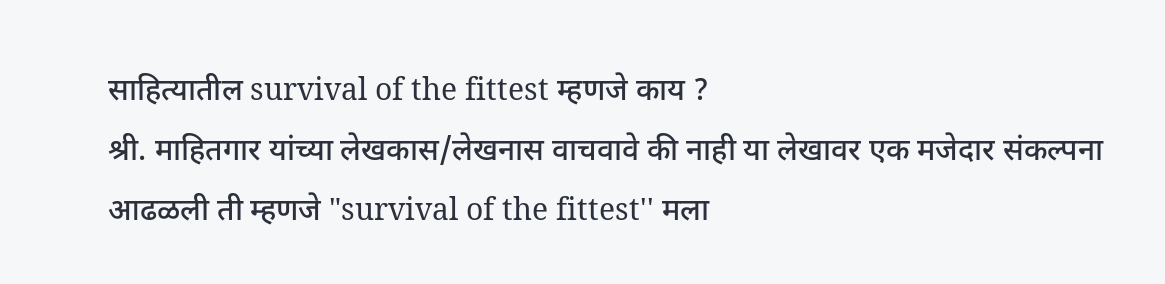साहित्यातील survival of the fittest म्हणजे काय ?
श्री. माहितगार यांच्या लेखकास/लेखनास वाचवावे की नाही या लेखावर एक मजेदार संकल्पना आढळली ती म्हणजे "survival of the fittest'' मला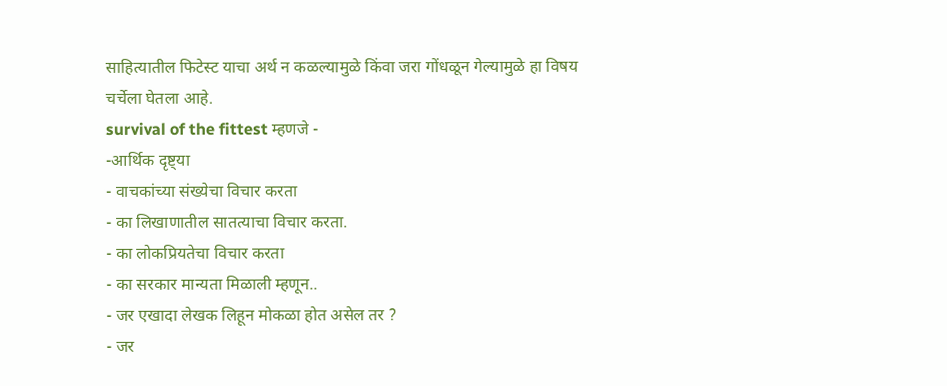साहित्यातील फिटेस्ट याचा अर्थ न कळल्यामुळे किंवा जरा गोंधळून गेल्यामुळे हा विषय चर्चेला घेतला आहे.
survival of the fittest म्हणजे -
-आर्थिक दृष्ट्या
- वाचकांच्या संख्येचा विचार करता
- का लिखाणातील सातत्याचा विचार करता.
- का लोकप्रियतेचा विचार करता
- का सरकार मान्यता मिळाली म्हणून..
- जर एखादा लेखक लिहून मोकळा होत असेल तर ?
- जर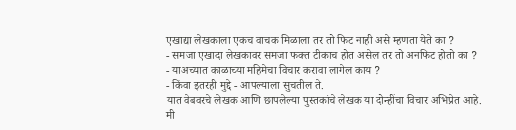एखाद्या लेखकाला एकच वाचक मिळाला तर तो फिट नाही असे म्हणता येते का ?
- समजा एखादा लेखकावर समजा फक्त टीकाच होत असेल तर तो अनफिट होतो का ?
- याअच्यात काळाच्या महिमेचा विचार करावा लागेल काय ?
- किंवा इतरही मुद्दे - आपल्याला सुचतील ते.
यात वेबवरचे लेखक आणि छापलेल्या पुस्तकांचे लेखक या दोन्हींचा विचार अभिप्रेत आहे.
मी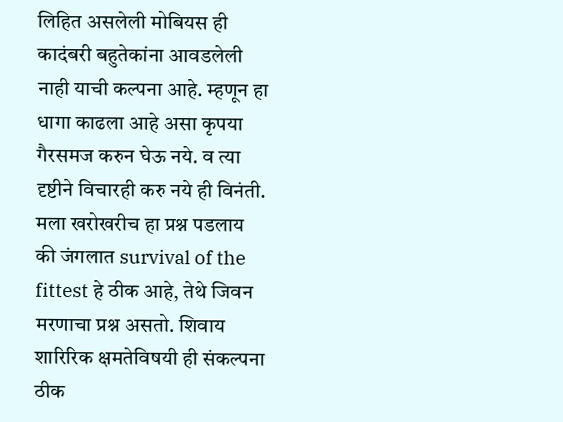लिहित असलेली मोबियस ही कादंबरी बहुतेकांना आवडलेली नाही याची कल्पना आहे. म्हणून हा धागा काढला आहे असा कृपया गैरसमज करुन घेऊ नये. व त्या दृष्टीने विचारही करु नये ही विनंती.
मला खरोखरीच हा प्रश्न पडलाय की जंगलात survival of the fittest हे ठीक आहे, तेथे जिवन मरणाचा प्रश्न असतो. शिवाय शारिरिक क्षमतेविषयी ही संकल्पना ठीक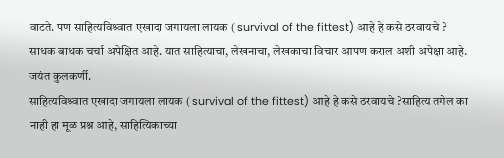वाटते. पण साहित्यविश्र्वात एखादा जगायला लायक ( survival of the fittest) आहे हे कसे ठरवायचे ?
साधक बाधक चर्चा अपेक्षित आहे. यात साहित्याचा, लेखनाचा, लेखकाचा विचार आपण कराल अशी अपेक्षा आहे.
जयंत कुलकर्णी.
साहित्यविश्र्वात एखादा जगायला लायक ( survival of the fittest) आहे हे कसे ठरवायचे ?साहित्य तगेल का नाही हा मूळ प्रश्न आहे, साहित्यिकाच्या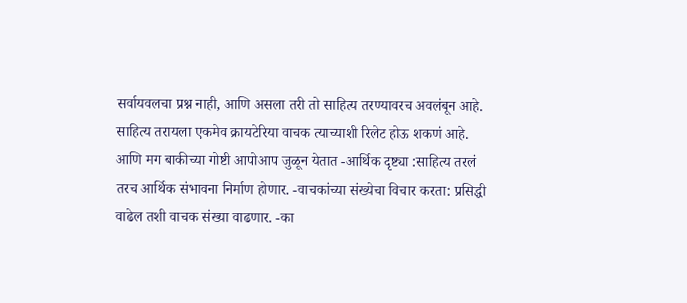सर्वायवलचा प्रश्न नाही, आणि असला तरी तो साहित्य तरण्यावरच अवलंबून आहे. साहित्य तरायला एकमेव क्रायटेरिया वाचक त्याच्याशी रिलेट होऊ शकणं आहे. आणि मग बाकीच्या गोष्टी आपोआप जुळून येतात -आर्थिक दृष्ट्या :साहित्य तरलं तरच आर्थिक संभावना निर्माण होणार. -वाचकांच्या संख्येचा विचार करता: प्रसिद्धी वाढेल तशी वाचक संख्या वाढणार. -का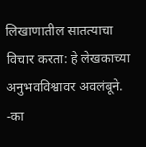लिखाणातील सातत्याचा विचार करता: हे लेखकाच्या अनुभवविश्वावर अवलंबूने. -का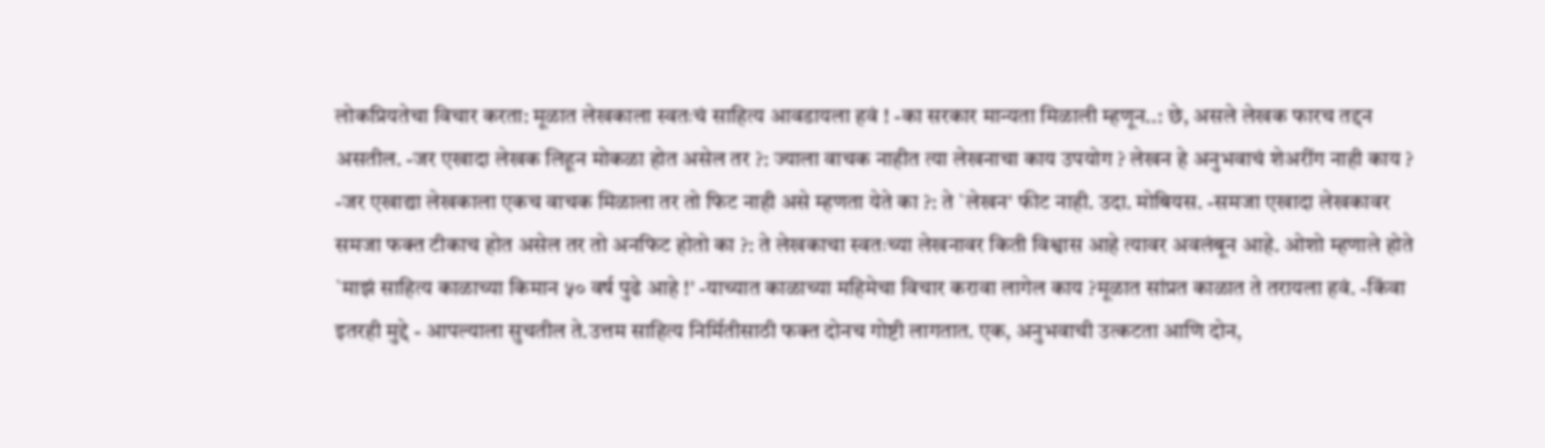लोकप्रियतेचा विचार करता: मूळात लेखकाला स्वतःचं साहित्य आवडायला हवं ! -का सरकार मान्यता मिळाली म्हणून..: छे, असले लेखक फारच तद्दन असतील. -जर एखादा लेखक लिहून मोकळा होत असेल तर ?: ज्याला वाचक नाहीत त्या लेखनाचा काय उपयोग ? लेखन हे अनुभवाचं शेअरींग नाही काय ? -जर एखाद्या लेखकाला एकच वाचक मिळाला तर तो फिट नाही असे म्हणता येते का ?: ते `लेखन' फीट नाही. उदा. मोबियस. -समजा एखादा लेखकावर समजा फक्त टीकाच होत असेल तर तो अनफिट होतो का ?: ते लेखकाचा स्वतःच्या लेखनावर किती विश्वास आहे त्यावर अवलंबून आहे. ओशो म्हणाले होते `माझं साहित्य काळाच्या किमान ५० वर्ष पुढे आहे !' -याच्यात काळाच्या महिमेचा विचार करावा लागेल काय ?मूळात सांप्रत काळात ते तरायला हवं. -किंवा इतरही मुद्दे - आपल्याला सुचतील ते.उत्तम साहित्य निर्मितीसाठी फक्त दोनच गोष्टी लागतात. एक, अनुभवाची उत्कटता आणि दोन,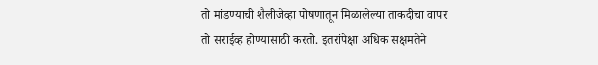तो मांडण्याची शैलीजेव्हा पोषणातून मिळालेल्या ताकदीचा वापर तो सराईव्ह होण्यासाठी करतो. इतरांपेक्षा अधिक सक्षमतेने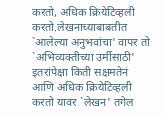करतो, अधिक क्रियेटिव्हली करतो.लेखनाच्याबाबतीत `आलेल्या अनुभवांचा' वापर तो `अभिव्यक्तीच्या उर्मीसाठी' इतरांपेक्षा किती सक्षमतेनं आणि अधिक क्रियेटिव्हली करतो यावर `लेखन' तगेल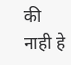की नाही हे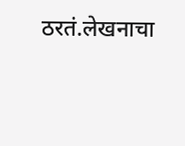ठरतं.लेखनाचा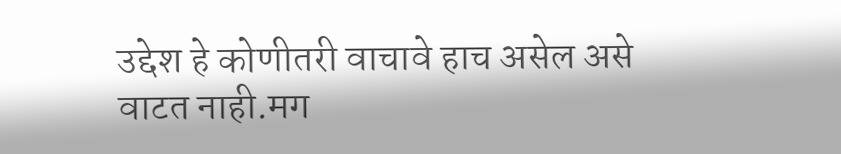उद्देश हे कोणीतरी वाचावे हाच असेल असे वाटत नाही.मग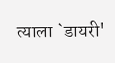त्याला `डायरी'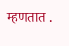म्हणतात .